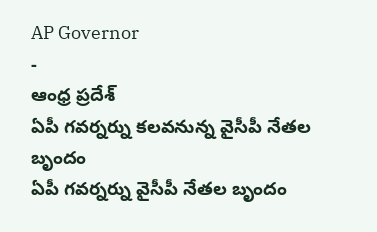AP Governor
-
ఆంధ్ర ప్రదేశ్
ఏపీ గవర్నర్ను కలవనున్న వైసీపీ నేతల బృందం
ఏపీ గవర్నర్ను వైసీపీ నేతల బృందం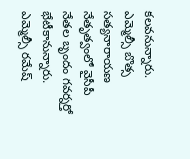కలవనున్నారు. ఎమ్మెల్సీ బొత్స సత్యనారాయణ నేతృత్వంలో వైసీపీ నేతల బృందం గవర్నర్తో భేటీకానున్నారు. ఎమ్మెల్సీ రమేష్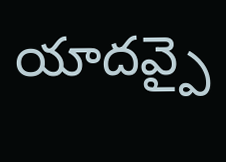యాదవ్పై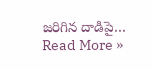జరిగిన దాడిపై…
Read More »